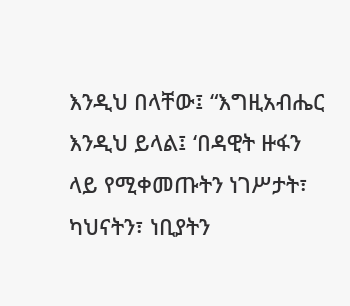እንዲህ በላቸው፤ “እግዚአብሔር እንዲህ ይላል፤ ‘በዳዊት ዙፋን ላይ የሚቀመጡትን ነገሥታት፣ ካህናትን፣ ነቢያትን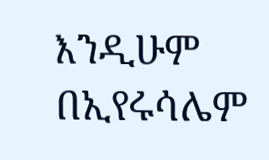እንዲሁም በኢየሩሳሌም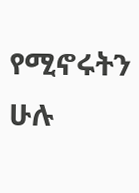የሚኖሩትን ሁሉ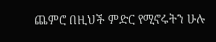ጨምሮ በዚህች ምድር የሚኖሩትን ሁሉ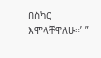በስካር እሞላቸዋለሁ።’ ”